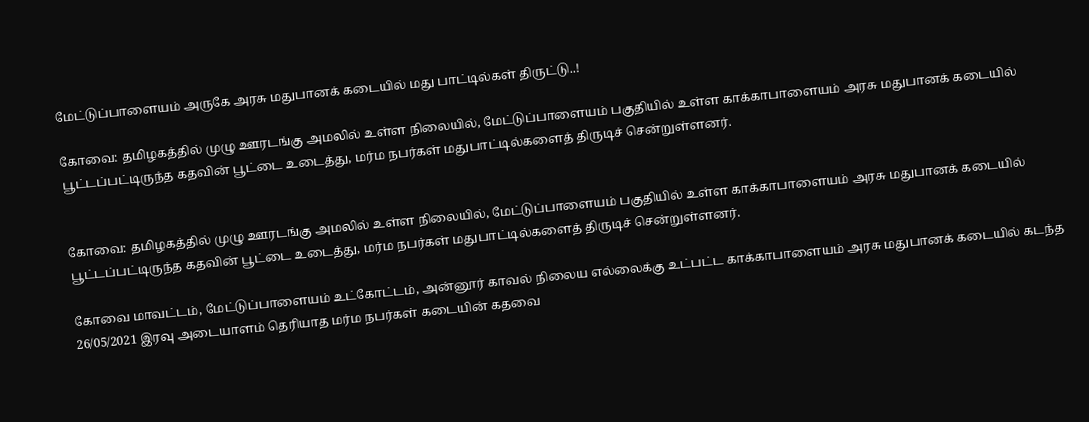மேட்டுப்பாளையம் அருகே அரசு மதுபானக் கடையில் மது பாட்டில்கள் திருட்டு..!

கோவை: தமிழகத்தில் முழு ஊரடங்கு அமலில் உள்ள நிலையில், மேட்டுப்பாளையம் பகுதியில் உள்ள காக்காபாளையம் அரசு மதுபானக் கடையில் பூட்டப்பட்டிருந்த கதவின் பூட்டை உடைத்து, மர்ம நபர்கள் மதுபாட்டில்களைத் திருடிச் சென்றுள்ளனர்.


கோவை: தமிழகத்தில் முழு ஊரடங்கு அமலில் உள்ள நிலையில், மேட்டுப்பாளையம் பகுதியில் உள்ள காக்காபாளையம் அரசு மதுபானக் கடையில் பூட்டப்பட்டிருந்த கதவின் பூட்டை உடைத்து, மர்ம நபர்கள் மதுபாட்டில்களைத் திருடிச் சென்றுள்ளனர்.

கோவை மாவட்டம், மேட்டுப்பாளையம் உட்கோட்டம், அன்னூர் காவல் நிலைய எல்லைக்கு உட்பட்ட காக்காபாளையம் அரசு மதுபானக் கடையில் கடந்த 26/05/2021 இரவு அடையாளம் தெரியாத மர்ம நபர்கள் கடையின் கதவை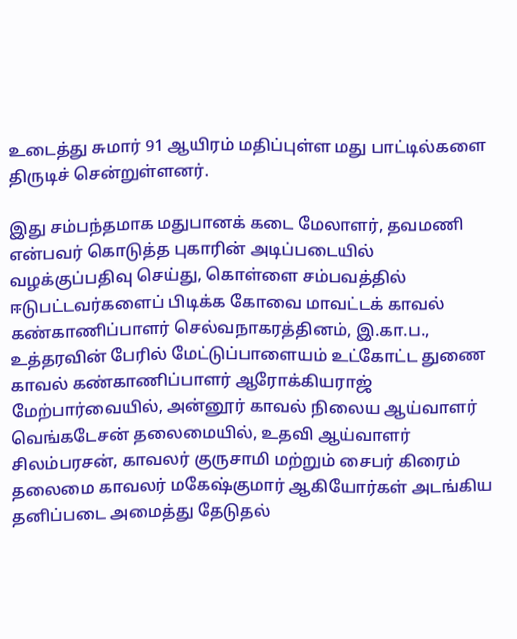உடைத்து சுமார் 91 ஆயிரம் மதிப்புள்ள மது பாட்டில்களை திருடிச் சென்றுள்ளனர்.

இது சம்பந்தமாக மதுபானக் கடை மேலாளர், தவமணி என்பவர் கொடுத்த புகாரின் அடிப்படையில் வழக்குப்பதிவு செய்து, கொள்ளை சம்பவத்தில் ஈடுபட்டவர்களைப் பிடிக்க கோவை மாவட்டக் காவல் கண்காணிப்பாளர் செல்வநாகரத்தினம், இ.கா.ப., உத்தரவின் பேரில் மேட்டுப்பாளையம் உட்கோட்ட துணை காவல் கண்காணிப்பாளர் ஆரோக்கியராஜ் மேற்பார்வையில், அன்னூர் காவல் நிலைய ஆய்வாளர் வெங்கடேசன் தலைமையில், உதவி ஆய்வாளர் சிலம்பரசன், காவலர் குருசாமி மற்றும் சைபர் கிரைம் தலைமை காவலர் மகேஷ்குமார் ஆகியோர்கள் அடங்கிய தனிப்படை அமைத்து தேடுதல்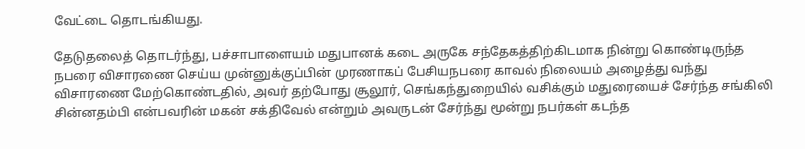வேட்டை தொடங்கியது.

தேடுதலைத் தொடர்ந்து, பச்சாபாளையம் மதுபானக் கடை அருகே சந்தேகத்திற்கிடமாக நின்று கொண்டிருந்த நபரை விசாரணை செய்ய முன்னுக்குப்பின் முரணாகப் பேசியநபரை காவல் நிலையம் அழைத்து வந்து விசாரணை மேற்கொண்டதில், அவர் தற்போது சூலூர், செங்கந்துறையில் வசிக்கும் மதுரையைச் சேர்ந்த சங்கிலி சின்னதம்பி என்பவரின் மகன் சக்திவேல் என்றும் அவருடன் சேர்ந்து மூன்று நபர்கள் கடந்த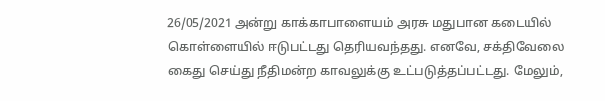26/05/2021 அன்று காக்காபாளையம் அரசு மதுபான கடையில் கொள்ளையில் ஈடுபட்டது தெரியவந்தது. எனவே, சக்திவேலை கைது செய்து நீதிமன்ற காவலுக்கு உட்படுத்தப்பட்டது. மேலும்,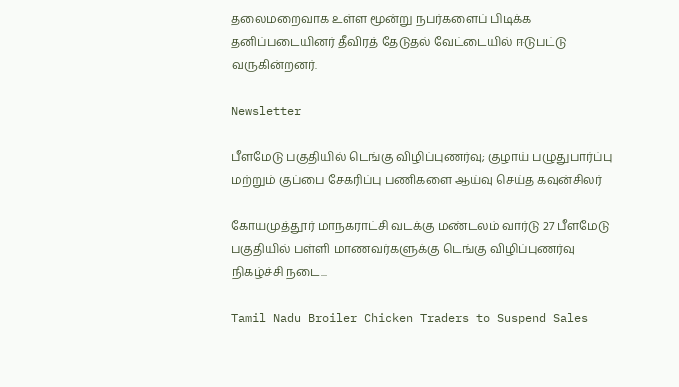தலைமறைவாக உள்ள மூன்று நபர்களைப் பிடிக்க தனிப்படையினர் தீவிரத் தேடுதல் வேட்டையில் ஈடுபட்டு வருகின்றனர்.

Newsletter

பீளமேடு பகுதியில் டெங்கு விழிப்புணர்வு; குழாய் பழுதுபார்ப்பு மற்றும் குப்பை சேகரிப்பு பணிகளை ஆய்வு செய்த கவுன்சிலர்

கோயமுத்தூர் மாநகராட்சி வடக்கு மண்டலம் வார்டு 27 பீளமேடு பகுதியில் பள்ளி மாணவர்களுக்கு டெங்கு விழிப்புணர்வு நிகழ்ச்சி நடை...

Tamil Nadu Broiler Chicken Traders to Suspend Sales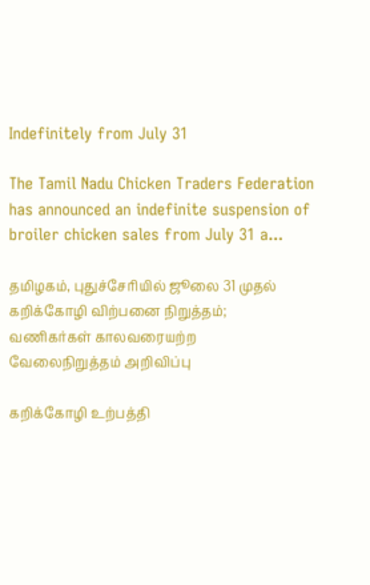Indefinitely from July 31

The Tamil Nadu Chicken Traders Federation has announced an indefinite suspension of broiler chicken sales from July 31 a...

தமிழகம், புதுச்சேரியில் ஜூலை 31 முதல் கறிக்கோழி விற்பனை நிறுத்தம்; வணிகர்கள் காலவரையற்ற வேலைநிறுத்தம் அறிவிப்பு

கறிக்கோழி உற்பத்தி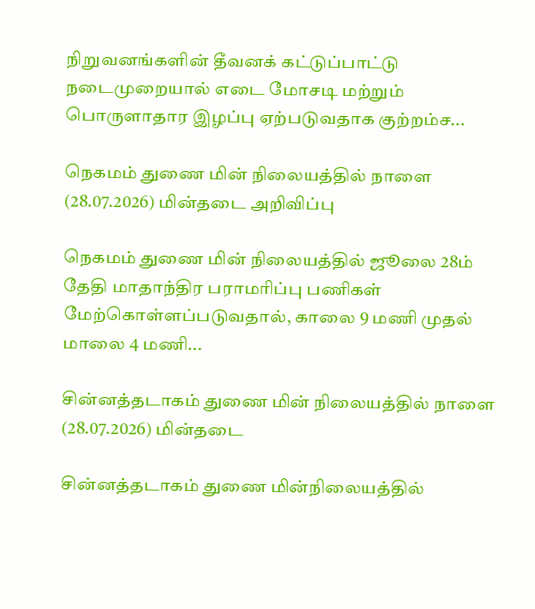நிறுவனங்களின் தீவனக் கட்டுப்பாட்டு நடைமுறையால் எடை மோசடி மற்றும் பொருளாதார இழப்பு ஏற்படுவதாக குற்றம்ச...

நெகமம் துணை மின் நிலையத்தில் நாளை (28.07.2026) மின்தடை அறிவிப்பு

நெகமம் துணை மின் நிலையத்தில் ஜூலை 28ம் தேதி மாதாந்திர பராமரிப்பு பணிகள் மேற்கொள்ளப்படுவதால், காலை 9 மணி முதல் மாலை 4 மணி...

சின்னத்தடாகம் துணை மின் நிலையத்தில் நாளை (28.07.2026) மின்தடை

சின்னத்தடாகம் துணை மின்நிலையத்தில்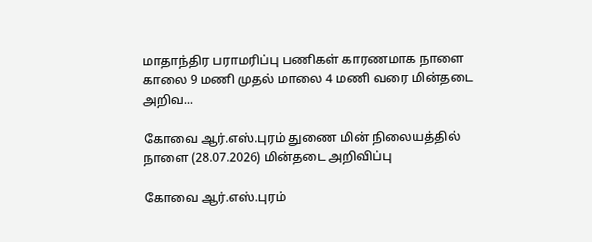மாதாந்திர பராமரிப்பு பணிகள் காரணமாக நாளை காலை 9 மணி முதல் மாலை 4 மணி வரை மின்தடை அறிவ...

கோவை ஆர்.எஸ்.புரம் துணை மின் நிலையத்தில் நாளை (28.07.2026) மின்தடை அறிவிப்பு

கோவை ஆர்.எஸ்.புரம்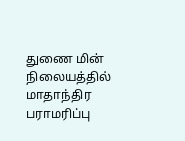துணை மின் நிலையத்தில் மாதாந்திர பராமரிப்பு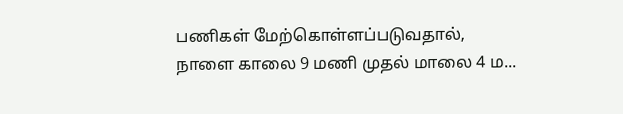பணிகள் மேற்கொள்ளப்படுவதால், நாளை காலை 9 மணி முதல் மாலை 4 ம...